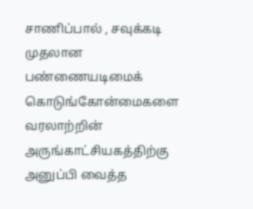சாணிப்பால் , சவுக்கடி முதலான பண்ணையடிமைக் கொடுங்கோன்மைகளை வரலாற்றின் அருங்காட்சியகத்திற்கு அனுப்பி வைத்த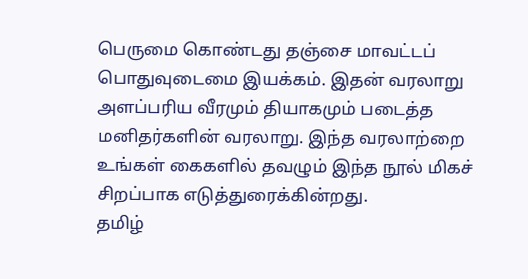பெருமை கொண்டது தஞ்சை மாவட்டப் பொதுவுடைமை இயக்கம். இதன் வரலாறு அளப்பரிய வீரமும் தியாகமும் படைத்த மனிதர்களின் வரலாறு. இந்த வரலாற்றை உங்கள் கைகளில் தவழும் இந்த நூல் மிகச் சிறப்பாக எடுத்துரைக்கின்றது.
தமிழ்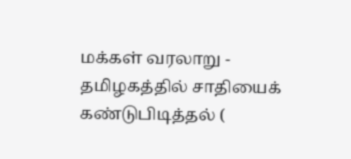மக்கள் வரலாறு - தமிழகத்தில் சாதியைக் கண்டுபிடித்தல் (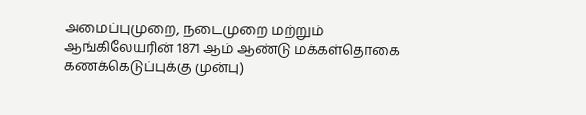அமைப்புமுறை, நடைமுறை மற்றும் ஆங்கிலேயரின் 1871 ஆம் ஆண்டு மக்கள்தொகை கணக்கெடுப்புக்கு முன்பு)